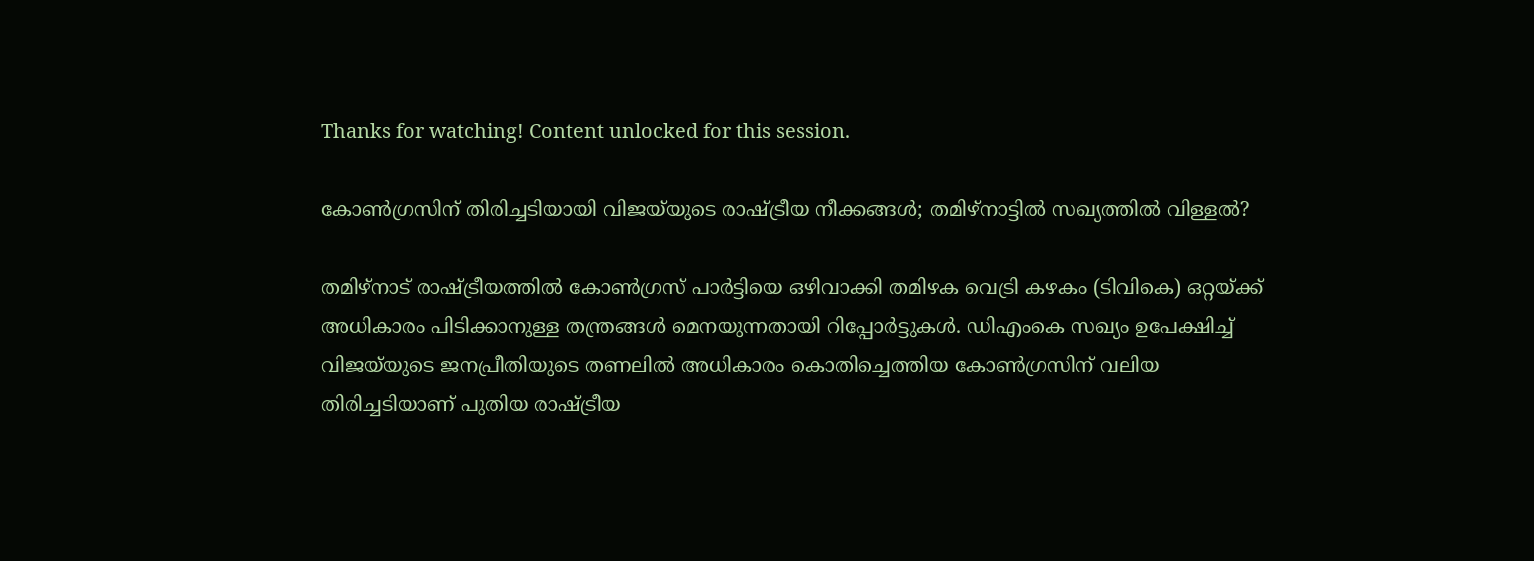Thanks for watching! Content unlocked for this session.

കോൺഗ്രസിന് തിരിച്ചടിയായി വിജയ്‌യുടെ രാഷ്ട്രീയ നീക്കങ്ങൾ; തമിഴ്‌നാട്ടിൽ സഖ്യത്തിൽ വിള്ളൽ?

തമിഴ്‌നാട് രാഷ്ട്രീയത്തിൽ കോൺഗ്രസ് പാർട്ടിയെ ഒഴിവാക്കി തമിഴക വെട്രി കഴകം (ടിവികെ) ഒറ്റയ്ക്ക് അധികാരം പിടിക്കാനുള്ള തന്ത്രങ്ങൾ മെനയുന്നതായി റിപ്പോർട്ടുകൾ. ഡിഎംകെ സഖ്യം ഉപേക്ഷിച്ച് വിജയ്‌യുടെ ജനപ്രീതിയുടെ തണലിൽ അധികാരം കൊതിച്ചെത്തിയ കോൺഗ്രസിന് വലിയ തിരിച്ചടിയാണ് പുതിയ രാഷ്ട്രീയ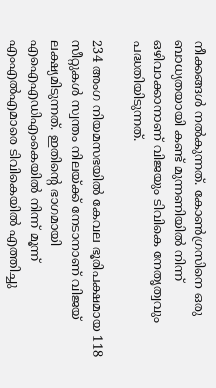നീക്കങ്ങൾ നൽകുന്നത്. കോൺഗ്രസിനെ ഒരു ബാധ്യതയായി കണ്ട് മുന്നണിയിൽ നിന്ന് ഒഴിവാക്കാനാണ് വിജയും ടിവികെ നേതൃത്വവും പദ്ധതിയിടുന്നത്.

234 അംഗ നിയമസഭയിൽ കേവല ഭൂരിപക്ഷമായ 118 സീറ്റുകൾ സ്വന്തം നിലയ്ക്ക് നേടാനാണ് വിജയ് ലക്ഷ്യമിടുന്നത്. ഇതിന്റെ ഭാഗമായി എഐഎഡിഎംകെയിൽ നിന്ന് മൂന്ന് എംഎൽഎമാരെ ടിവികെയിൽ എത്തിച്ചു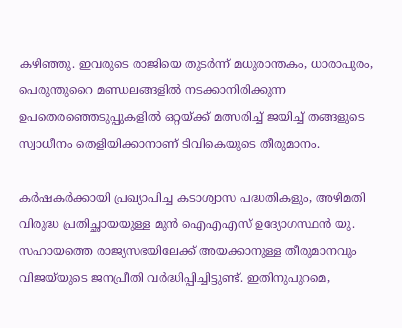കഴിഞ്ഞു. ഇവരുടെ രാജിയെ തുടർന്ന് മധുരാന്തകം, ധാരാപുരം, പെരുന്തുറൈ മണ്ഡലങ്ങളിൽ നടക്കാനിരിക്കുന്ന ഉപതെരഞ്ഞെടുപ്പുകളിൽ ഒറ്റയ്ക്ക് മത്സരിച്ച് ജയിച്ച് തങ്ങളുടെ സ്വാധീനം തെളിയിക്കാനാണ് ടിവികെയുടെ തീരുമാനം.

കർഷകർക്കായി പ്രഖ്യാപിച്ച കടാശ്വാസ പദ്ധതികളും, അഴിമതി വിരുദ്ധ പ്രതിച്ഛായയുള്ള മുൻ ഐഎഎസ് ഉദ്യോഗസ്ഥൻ യു. സഹായത്തെ രാജ്യസഭയിലേക്ക് അയക്കാനുള്ള തീരുമാനവും വിജയ്‌യുടെ ജനപ്രീതി വർദ്ധിപ്പിച്ചിട്ടുണ്ട്. ഇതിനുപുറമെ,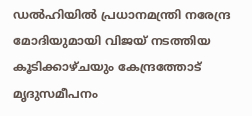ഡൽഹിയിൽ പ്രധാനമന്ത്രി നരേന്ദ്ര മോദിയുമായി വിജയ് നടത്തിയ കൂടിക്കാഴ്ചയും കേന്ദ്രത്തോട് മൃദുസമീപനം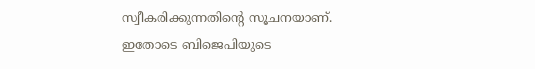സ്വീകരിക്കുന്നതിന്റെ സൂചനയാണ്. ഇതോടെ ബിജെപിയുടെ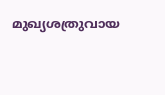മുഖ്യശത്രുവായ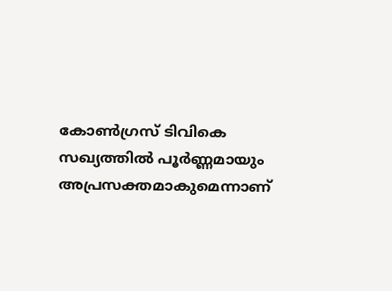കോൺഗ്രസ് ടിവികെ സഖ്യത്തിൽ പൂർണ്ണമായും അപ്രസക്തമാകുമെന്നാണ്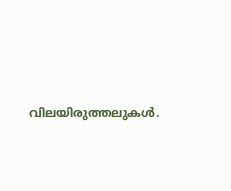വിലയിരുത്തലുകൾ.